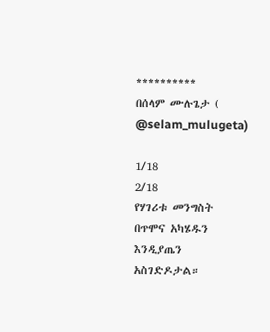**********
በሰላም ሙሉጌታ ( @selam_mulugeta)

1/18
2/18
የሃገሪቱ መንግስት በጥሞና አካሄዱን እንዲያጤን አስገድዶታል።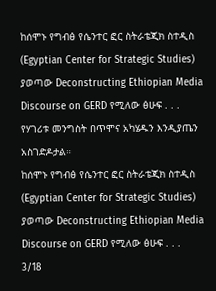ከሰሞኑ የግብፅ የሴንተር ፎር ስትራቴጂክ ስተዲስ (Egyptian Center for Strategic Studies) ያወጣው Deconstructing Ethiopian Media Discourse on GERD የሚለው ፅሁፍ . . .
የሃገሪቱ መንግስት በጥሞና አካሄዱን እንዲያጤን አስገድዶታል።
ከሰሞኑ የግብፅ የሴንተር ፎር ስትራቴጂክ ስተዲስ (Egyptian Center for Strategic Studies) ያወጣው Deconstructing Ethiopian Media Discourse on GERD የሚለው ፅሁፍ . . .
3/18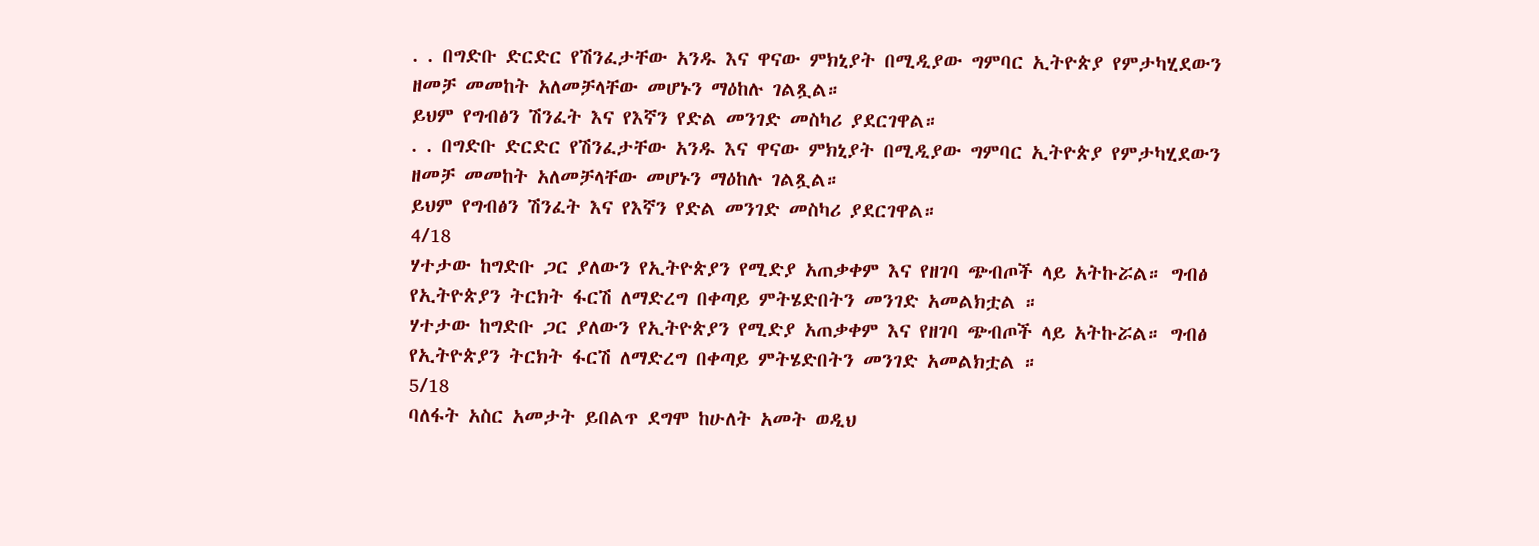. . በግድቡ ድርድር የሽንፈታቸው አንዱ እና ዋናው ምክኒያት በሚዲያው ግምባር ኢትዮጵያ የምታካሂደውን ዘመቻ መመከት አለመቻላቸው መሆኑን ማዕከሉ ገልጿል።
ይህም የግብፅን ሽንፈት እና የእኛን የድል መንገድ መስካሪ ያደርገዋል።
. . በግድቡ ድርድር የሽንፈታቸው አንዱ እና ዋናው ምክኒያት በሚዲያው ግምባር ኢትዮጵያ የምታካሂደውን ዘመቻ መመከት አለመቻላቸው መሆኑን ማዕከሉ ገልጿል።
ይህም የግብፅን ሽንፈት እና የእኛን የድል መንገድ መስካሪ ያደርገዋል።
4/18
ሃተታው ከግድቡ ጋር ያለውን የኢትዮጵያን የሚድያ አጠቃቀም እና የዘገባ ጭብጦች ላይ አትኩሯል። ግብፅ የኢትዮጵያን ትርክት ፋርሽ ለማድረግ በቀጣይ ምትሄድበትን መንገድ አመልክቷል ።
ሃተታው ከግድቡ ጋር ያለውን የኢትዮጵያን የሚድያ አጠቃቀም እና የዘገባ ጭብጦች ላይ አትኩሯል። ግብፅ የኢትዮጵያን ትርክት ፋርሽ ለማድረግ በቀጣይ ምትሄድበትን መንገድ አመልክቷል ።
5/18
ባለፋት አስር አመታት ይበልጥ ደግሞ ከሁለት አመት ወዲህ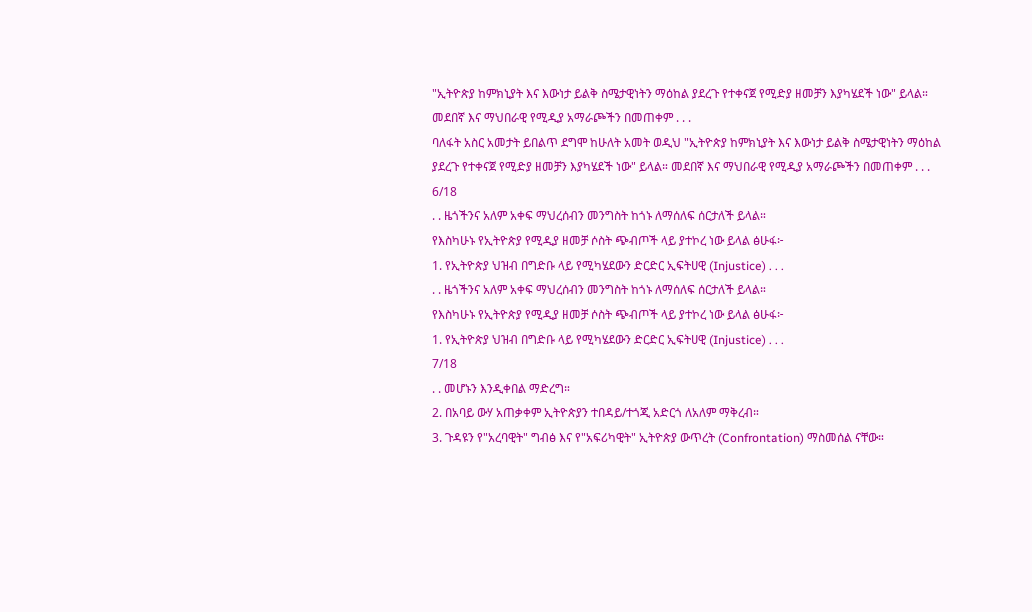"ኢትዮጵያ ከምክኒያት እና እውነታ ይልቅ ስሜታዊነትን ማዕከል ያደረጉ የተቀናጀ የሚድያ ዘመቻን እያካሄደች ነው" ይላል። መደበኛ እና ማህበራዊ የሚዲያ አማራጮችን በመጠቀም . . .
ባለፋት አስር አመታት ይበልጥ ደግሞ ከሁለት አመት ወዲህ "ኢትዮጵያ ከምክኒያት እና እውነታ ይልቅ ስሜታዊነትን ማዕከል ያደረጉ የተቀናጀ የሚድያ ዘመቻን እያካሄደች ነው" ይላል። መደበኛ እና ማህበራዊ የሚዲያ አማራጮችን በመጠቀም . . .
6/18
. . ዜጎችንና አለም አቀፍ ማህረሰብን መንግስት ከጎኑ ለማሰለፍ ሰርታለች ይላል።
የእስካሁኑ የኢትዮጵያ የሚዲያ ዘመቻ ሶስት ጭብጦች ላይ ያተኮረ ነው ይላል ፅሁፋ፦
1. የኢትዮጵያ ህዝብ በግድቡ ላይ የሚካሄደውን ድርድር ኢፍትሀዊ (Injustice) . . .
. . ዜጎችንና አለም አቀፍ ማህረሰብን መንግስት ከጎኑ ለማሰለፍ ሰርታለች ይላል።
የእስካሁኑ የኢትዮጵያ የሚዲያ ዘመቻ ሶስት ጭብጦች ላይ ያተኮረ ነው ይላል ፅሁፋ፦
1. የኢትዮጵያ ህዝብ በግድቡ ላይ የሚካሄደውን ድርድር ኢፍትሀዊ (Injustice) . . .
7/18
. . መሆኑን እንዲቀበል ማድረግ።
2. በአባይ ውሃ አጠቃቀም ኢትዮጵያን ተበዳይ/ተጎጂ አድርጎ ለአለም ማቅረብ።
3. ጉዳዩን የ"አረባዊት" ግብፅ እና የ"አፍሪካዊት" ኢትዮጵያ ውጥረት (Confrontation) ማስመሰል ናቸው።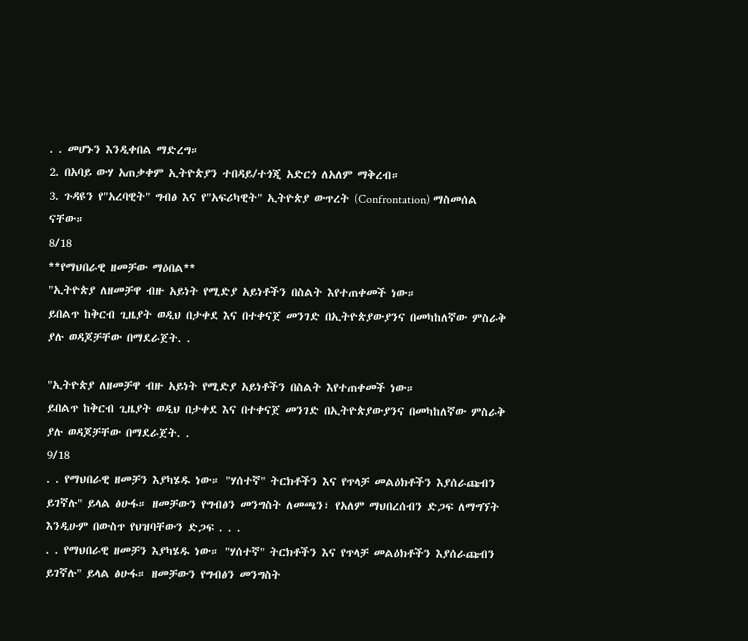. . መሆኑን እንዲቀበል ማድረግ።
2. በአባይ ውሃ አጠቃቀም ኢትዮጵያን ተበዳይ/ተጎጂ አድርጎ ለአለም ማቅረብ።
3. ጉዳዩን የ"አረባዊት" ግብፅ እና የ"አፍሪካዊት" ኢትዮጵያ ውጥረት (Confrontation) ማስመሰል ናቸው።
8/18
**የማህበራዊ ዘመቻው ማዕበል**
"ኢትዮጵያ ለዘመቻዋ ብዙ አይነት የሚድያ አይነቶችን በስልት እየተጠቀመች ነው።
ይበልጥ ከቅርብ ጊዜያት ወዲህ በታቀደ እና በተቀናጀ መንገድ በኢትዮጵያውያንና በመካከለኛው ምስራቅ ያሉ ወዳጆቻቸው በማደራጀት. .

"ኢትዮጵያ ለዘመቻዋ ብዙ አይነት የሚድያ አይነቶችን በስልት እየተጠቀመች ነው።
ይበልጥ ከቅርብ ጊዜያት ወዲህ በታቀደ እና በተቀናጀ መንገድ በኢትዮጵያውያንና በመካከለኛው ምስራቅ ያሉ ወዳጆቻቸው በማደራጀት. .
9/18
. . የማህበራዊ ዘመቻን እያካሄዱ ነው። "ሃሰተኛ" ትርክቶችን እና የጥላቻ መልዕክቶችን እያሰራጩብን ይገኛሉ" ይላል ፅሁፋ። ዘመቻውን የግብፅን መንግስት ለመጫን፣ የአለም ማህበረሰብን ድጋፍ ለማግኘት እንዲሁም በውስጥ የህዝባቸውን ድጋፍ . . .
. . የማህበራዊ ዘመቻን እያካሄዱ ነው። "ሃሰተኛ" ትርክቶችን እና የጥላቻ መልዕክቶችን እያሰራጩብን ይገኛሉ" ይላል ፅሁፋ። ዘመቻውን የግብፅን መንግስት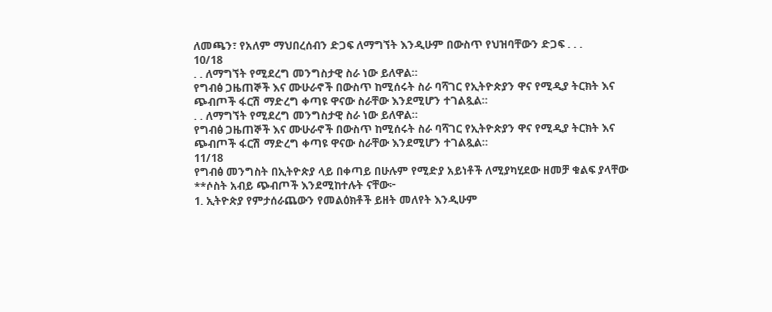ለመጫን፣ የአለም ማህበረሰብን ድጋፍ ለማግኘት እንዲሁም በውስጥ የህዝባቸውን ድጋፍ . . .
10/18
. . ለማግኘት የሚደረግ መንግስታዊ ስራ ነው ይለዋል።
የግብፅ ጋዜጠኞች እና ሙሁራኖች በውስጥ ከሚሰሩት ስራ ባሻገር የኢትዮጵያን ዋና የሚዲያ ትርክት እና ጭብጦች ፋርሽ ማድረግ ቀጣዩ ዋናው ስራቸው እንደሚሆን ተገልጿል።
. . ለማግኘት የሚደረግ መንግስታዊ ስራ ነው ይለዋል።
የግብፅ ጋዜጠኞች እና ሙሁራኖች በውስጥ ከሚሰሩት ስራ ባሻገር የኢትዮጵያን ዋና የሚዲያ ትርክት እና ጭብጦች ፋርሽ ማድረግ ቀጣዩ ዋናው ስራቸው እንደሚሆን ተገልጿል።
11/18
የግብፅ መንግስት በኢትዮጵያ ላይ በቀጣይ በሁሉም የሚድያ አይነቶች ለሚያካሂደው ዘመቻ ቁልፍ ያላቸው **ሶስት አብይ ጭብጦች እንደሚከተሉት ናቸው፦
1. ኢትዮጵያ የምታሰራጨውን የመልዕክቶች ይዘት መለየት እንዲሁም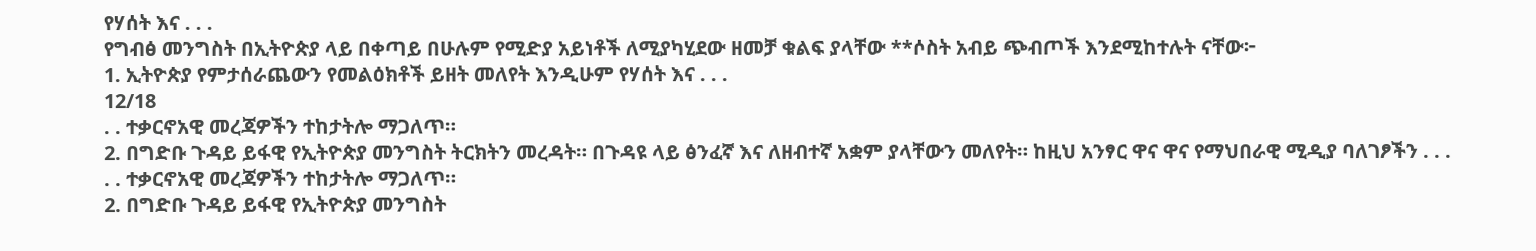የሃሰት እና . . .
የግብፅ መንግስት በኢትዮጵያ ላይ በቀጣይ በሁሉም የሚድያ አይነቶች ለሚያካሂደው ዘመቻ ቁልፍ ያላቸው **ሶስት አብይ ጭብጦች እንደሚከተሉት ናቸው፦
1. ኢትዮጵያ የምታሰራጨውን የመልዕክቶች ይዘት መለየት እንዲሁም የሃሰት እና . . .
12/18
. . ተቃርኖአዊ መረጃዎችን ተከታትሎ ማጋለጥ።
2. በግድቡ ጉዳይ ይፋዊ የኢትዮጵያ መንግስት ትርክትን መረዳት። በጉዳዩ ላይ ፅንፈኛ እና ለዘብተኛ አቋም ያላቸውን መለየት። ከዚህ አንፃር ዋና ዋና የማህበራዊ ሚዲያ ባለገፆችን . . .
. . ተቃርኖአዊ መረጃዎችን ተከታትሎ ማጋለጥ።
2. በግድቡ ጉዳይ ይፋዊ የኢትዮጵያ መንግስት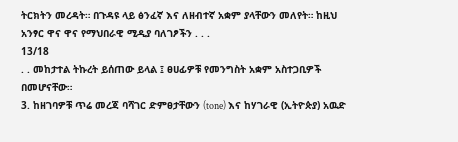ትርክትን መረዳት። በጉዳዩ ላይ ፅንፈኛ እና ለዘብተኛ አቋም ያላቸውን መለየት። ከዚህ አንፃር ዋና ዋና የማህበራዊ ሚዲያ ባለገፆችን . . .
13/18
. . መከታተል ትኩረት ይሰጠው ይላል ፤ ፀሀፊዎቹ የመንግስት አቋም አስተጋቢዎች በመሆናቸው።
3. ከዘገባዎቹ ጥሬ መረጃ ባሻገር ድምፀታቸውን (tone) እና ከሃገራዊ (ኢትዮጵያ) አዉድ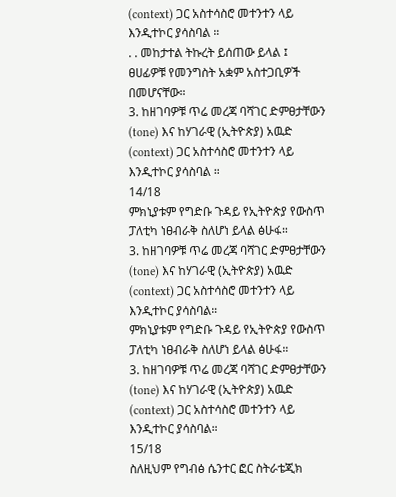(context) ጋር አስተሳስሮ መተንተን ላይ እንዲተኮር ያሳስባል ።
. . መከታተል ትኩረት ይሰጠው ይላል ፤ ፀሀፊዎቹ የመንግስት አቋም አስተጋቢዎች በመሆናቸው።
3. ከዘገባዎቹ ጥሬ መረጃ ባሻገር ድምፀታቸውን (tone) እና ከሃገራዊ (ኢትዮጵያ) አዉድ (context) ጋር አስተሳስሮ መተንተን ላይ እንዲተኮር ያሳስባል ።
14/18
ምክኒያቱም የግድቡ ጉዳይ የኢትዮጵያ የውስጥ ፓለቲካ ነፀብራቅ ስለሆነ ይላል ፅሁፋ።
3. ከዘገባዎቹ ጥሬ መረጃ ባሻገር ድምፀታቸውን (tone) እና ከሃገራዊ (ኢትዮጵያ) አዉድ (context) ጋር አስተሳስሮ መተንተን ላይ እንዲተኮር ያሳስባል።
ምክኒያቱም የግድቡ ጉዳይ የኢትዮጵያ የውስጥ ፓለቲካ ነፀብራቅ ስለሆነ ይላል ፅሁፋ።
3. ከዘገባዎቹ ጥሬ መረጃ ባሻገር ድምፀታቸውን (tone) እና ከሃገራዊ (ኢትዮጵያ) አዉድ (context) ጋር አስተሳስሮ መተንተን ላይ እንዲተኮር ያሳስባል።
15/18
ስለዚህም የግብፅ ሴንተር ፎር ስትራቴጂክ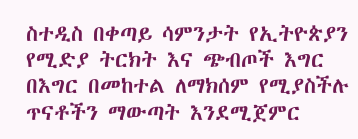ስተዲስ በቀጣይ ሳምንታት የኢትዮጵያን የሚድያ ትርክት እና ጭብጦች እግር በእግር በመከተል ለማክሰም የሚያስችሉ ጥናቶችን ማውጣት እንደሚጀምር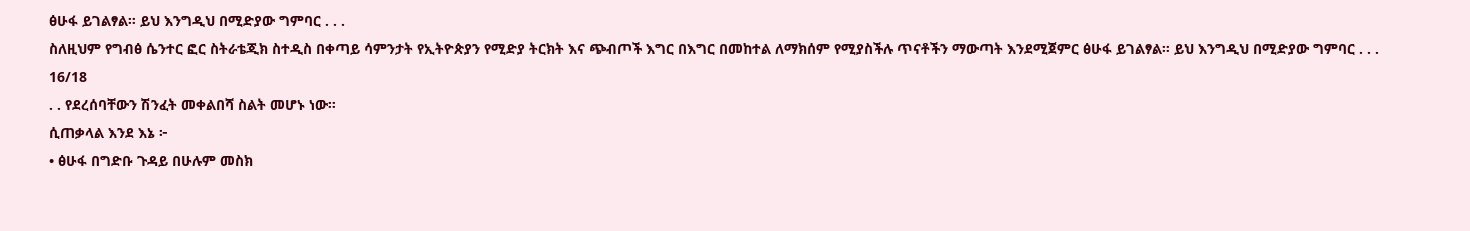ፅሁፋ ይገልፃል። ይህ እንግዲህ በሚድያው ግምባር . . .
ስለዚህም የግብፅ ሴንተር ፎር ስትራቴጂክ ስተዲስ በቀጣይ ሳምንታት የኢትዮጵያን የሚድያ ትርክት እና ጭብጦች እግር በእግር በመከተል ለማክሰም የሚያስችሉ ጥናቶችን ማውጣት እንደሚጀምር ፅሁፋ ይገልፃል። ይህ እንግዲህ በሚድያው ግምባር . . .
16/18
. . የደረሰባቸውን ሽንፈት መቀልበሻ ስልት መሆኑ ነው።
ሲጠቃላል እንደ እኔ ፦
• ፅሁፋ በግድቡ ጉዳይ በሁሉም መስክ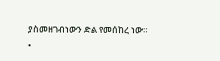ያስመዘገብነውን ድል የመሰከረ ነው።
•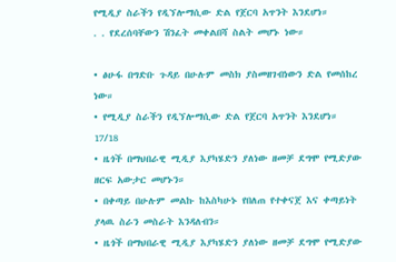የሚዲያ ስራችን የዲኘሎማሲው ድል የጀርባ አጥንት እንደሆነ።
. . የደረሰባቸውን ሽንፈት መቀልበሻ ስልት መሆኑ ነው።

• ፅሁፋ በግድቡ ጉዳይ በሁሉም መስክ ያስመዘገብነውን ድል የመሰከረ ነው።
• የሚዲያ ስራችን የዲኘሎማሲው ድል የጀርባ አጥንት እንደሆነ።
17/18
• ዜጎች በማህበራዊ ሚዲያ እያካሄድን ያለነው ዘመቻ ደግሞ የሚድያው ዘርፍ አውታር መሆኑን።
• በቀጣይ በሁሉም መልኩ ከእስካሁኑ የበለጠ የተቀናጀ እና ቀጣይነት ያላዉ ስራን መስራት እንዳለብን።
• ዜጎች በማህበራዊ ሚዲያ እያካሄድን ያለነው ዘመቻ ደግሞ የሚድያው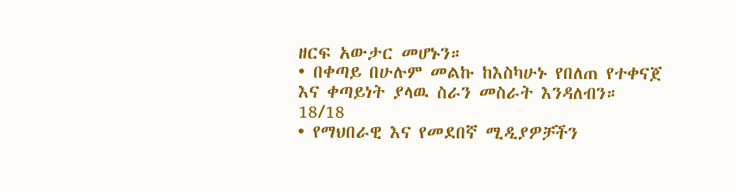ዘርፍ አውታር መሆኑን።
• በቀጣይ በሁሉም መልኩ ከእስካሁኑ የበለጠ የተቀናጀ እና ቀጣይነት ያላዉ ስራን መስራት እንዳለብን።
18/18
• የማህበራዊ እና የመደበኛ ሚዲያዎቻችን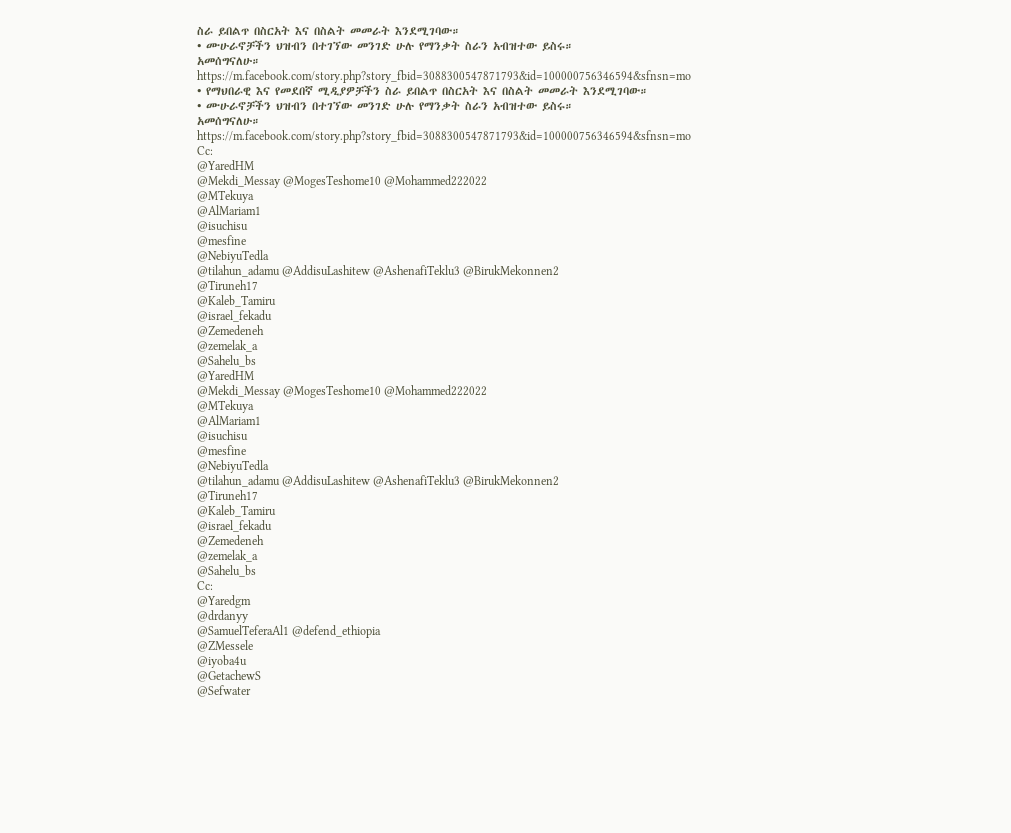ስራ ይበልጥ በስርአት እና በስልት መመራት እንደሚገባው።
• ሙሁራኖቻችን ህዝብን በተገኘው መንገድ ሁሉ የማንቃት ስራን አብዝተው ይስሩ።
አመሰግናለሁ።
https://m.facebook.com/story.php?story_fbid=3088300547871793&id=100000756346594&sfnsn=mo
• የማህበራዊ እና የመደበኛ ሚዲያዎቻችን ስራ ይበልጥ በስርአት እና በስልት መመራት እንደሚገባው።
• ሙሁራኖቻችን ህዝብን በተገኘው መንገድ ሁሉ የማንቃት ስራን አብዝተው ይስሩ።
አመሰግናለሁ።
https://m.facebook.com/story.php?story_fbid=3088300547871793&id=100000756346594&sfnsn=mo
Cc:
@YaredHM
@Mekdi_Messay @MogesTeshome10 @Mohammed222022
@MTekuya
@AlMariam1
@isuchisu
@mesfine
@NebiyuTedla
@tilahun_adamu @AddisuLashitew @AshenafiTeklu3 @BirukMekonnen2
@Tiruneh17
@Kaleb_Tamiru
@israel_fekadu
@Zemedeneh
@zemelak_a
@Sahelu_bs
@YaredHM
@Mekdi_Messay @MogesTeshome10 @Mohammed222022
@MTekuya
@AlMariam1
@isuchisu
@mesfine
@NebiyuTedla
@tilahun_adamu @AddisuLashitew @AshenafiTeklu3 @BirukMekonnen2
@Tiruneh17
@Kaleb_Tamiru
@israel_fekadu
@Zemedeneh
@zemelak_a
@Sahelu_bs
Cc:
@Yaredgm
@drdanyy
@SamuelTeferaAl1 @defend_ethiopia
@ZMessele
@iyoba4u
@GetachewS
@Sefwater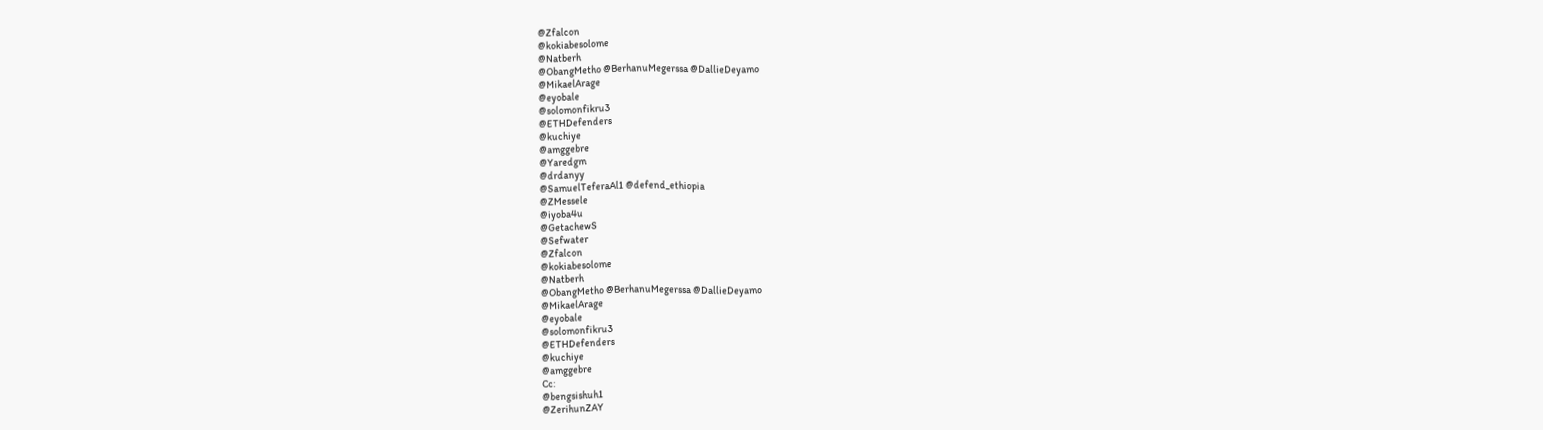@Zfalcon
@kokiabesolome
@Natberh
@ObangMetho @BerhanuMegerssa @DallieDeyamo
@MikaelArage
@eyobale
@solomonfikru3
@ETHDefenders
@kuchiye
@amggebre
@Yaredgm
@drdanyy
@SamuelTeferaAl1 @defend_ethiopia
@ZMessele
@iyoba4u
@GetachewS
@Sefwater
@Zfalcon
@kokiabesolome
@Natberh
@ObangMetho @BerhanuMegerssa @DallieDeyamo
@MikaelArage
@eyobale
@solomonfikru3
@ETHDefenders
@kuchiye
@amggebre
Cc:
@bengsishuh1
@ZerihunZAY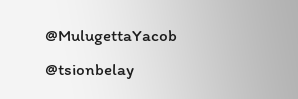@MulugettaYacob
@tsionbelay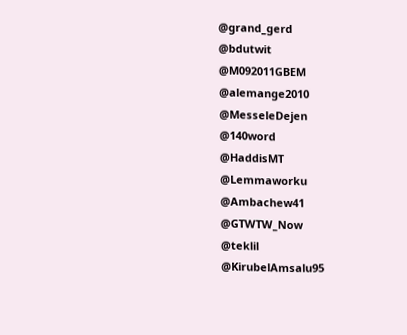@grand_gerd
@bdutwit
@M092011GBEM
@alemange2010
@MesseleDejen
@140word
@HaddisMT
@Lemmaworku
@Ambachew41
@GTWTW_Now
@teklil
@KirubelAmsalu95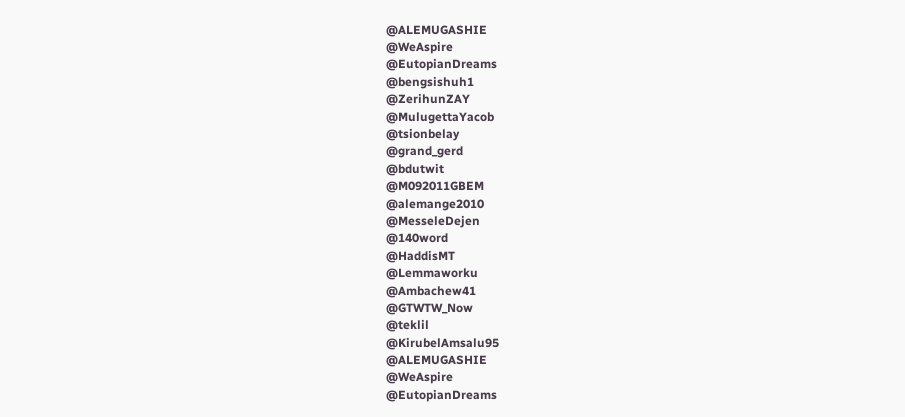@ALEMUGASHIE
@WeAspire
@EutopianDreams
@bengsishuh1
@ZerihunZAY
@MulugettaYacob
@tsionbelay
@grand_gerd
@bdutwit
@M092011GBEM
@alemange2010
@MesseleDejen
@140word
@HaddisMT
@Lemmaworku
@Ambachew41
@GTWTW_Now
@teklil
@KirubelAmsalu95
@ALEMUGASHIE
@WeAspire
@EutopianDreams